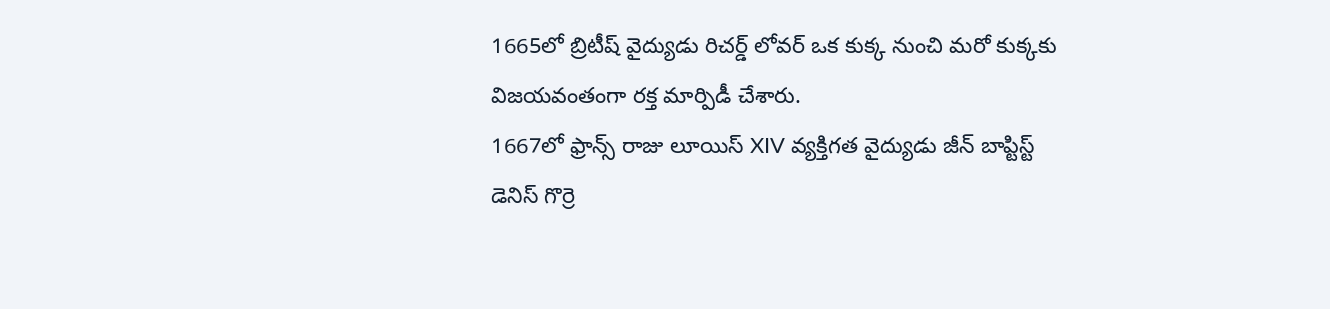1665లో బ్రిటీష్ వైద్యుడు రిచర్డ్ లోవర్ ఒక కుక్క నుంచి మరో కుక్కకు విజయవంతంగా రక్త మార్పిడీ చేశారు.
1667లో ఫ్రాన్స్ రాజు లూయిస్ XIV వ్యక్తిగత వైద్యుడు జీన్ బాప్టిస్ట్ డెనిస్ గొర్రె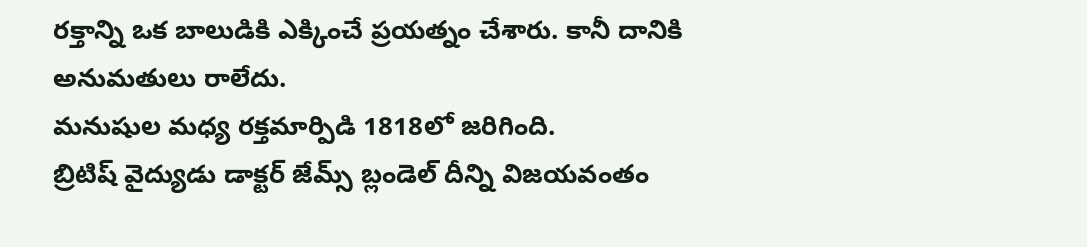రక్తాన్ని ఒక బాలుడికి ఎక్కించే ప్రయత్నం చేశారు. కానీ దానికి అనుమతులు రాలేదు.
మనుషుల మధ్య రక్తమార్పిడి 1818లో జరిగింది.
బ్రిటిష్ వైద్యుడు డాక్టర్ జేమ్స్ బ్లండెల్ దీన్ని విజయవంతం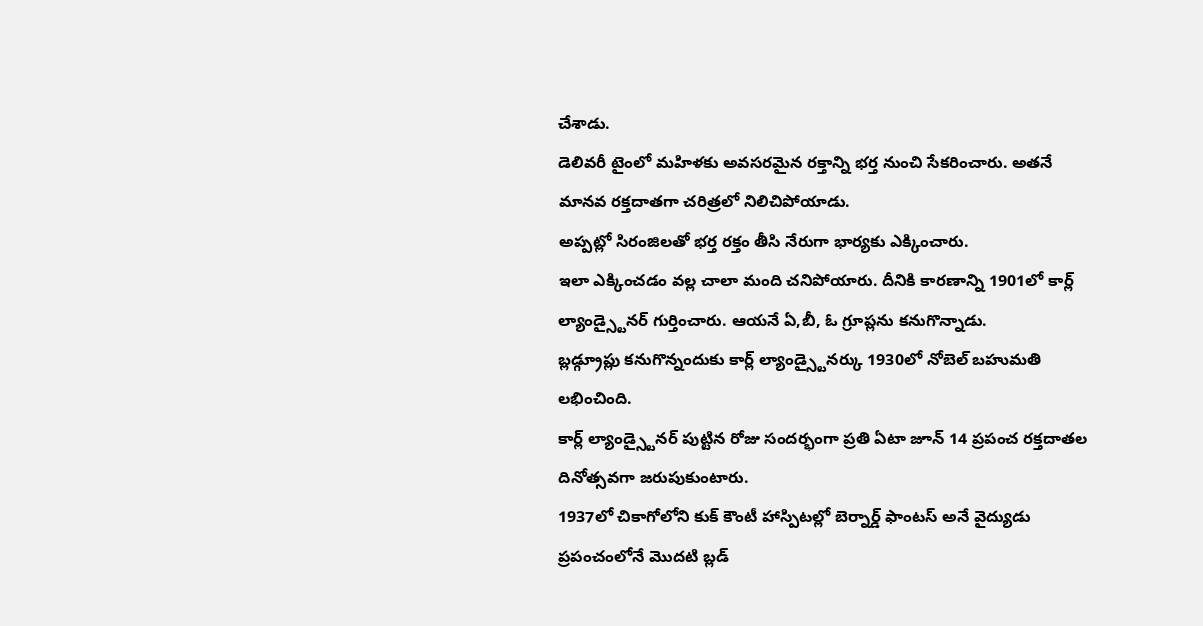చేశాడు.
డెలివరీ టైంలో మహిళకు అవసరమైన రక్తాన్ని భర్త నుంచి సేకరించారు. అతనే మానవ రక్తదాతగా చరిత్రలో నిలిచిపోయాడు.
అప్పట్లో సిరంజిలతో భర్త రక్తం తీసి నేరుగా భార్యకు ఎక్కించారు.
ఇలా ఎక్కించడం వల్ల చాలా మంది చనిపోయారు. దీనికి కారణాన్ని 1901లో కార్ల్ ల్యాండ్స్టైనర్ గుర్తించారు. ఆయనే ఏ,బీ, ఓ గ్రూప్లను కనుగొన్నాడు.
బ్లడ్గ్రూప్లు కనుగొన్నందుకు కార్ల్ ల్యాండ్స్టైనర్కు 1930లో నోబెల్ బహుమతి లభించింది.
కార్ల్ ల్యాండ్స్టైనర్ పుట్టిన రోజు సందర్భంగా ప్రతి ఏటా జూన్ 14 ప్రపంచ రక్తదాతల దినోత్సవగా జరుపుకుంటారు.
1937లో చికాగోలోని కుక్ కౌంటీ హాస్పిటల్లో బెర్నార్డ్ ఫాంటస్ అనే వైద్యుడు ప్రపంచంలోనే మొదటి బ్లడ్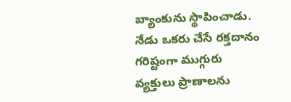బ్యాంకును స్థాపించాడు.
నేడు ఒకరు చేసే రక్తదానం గరిష్టంగా ముగ్గురు వ్యక్తులు ప్రాణాలను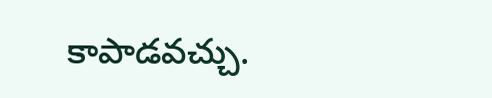కాపాడవచ్చు.